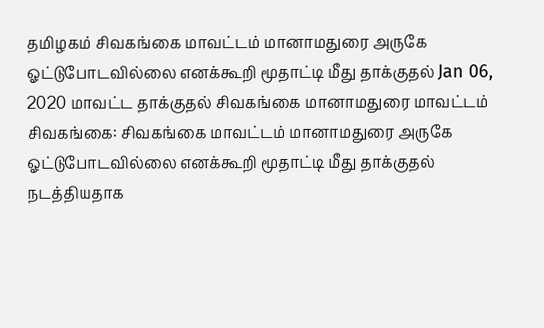தமிழகம் சிவகங்கை மாவட்டம் மானாமதுரை அருகே ஓட்டுபோடவில்லை எனக்கூறி மூதாட்டி மீது தாக்குதல் Jan 06, 2020 மாவட்ட தாக்குதல் சிவகங்கை மானாமதுரை மாவட்டம் சிவகங்கை: சிவகங்கை மாவட்டம் மானாமதுரை அருகே ஓட்டுபோடவில்லை எனக்கூறி மூதாட்டி மீது தாக்குதல் நடத்தியதாக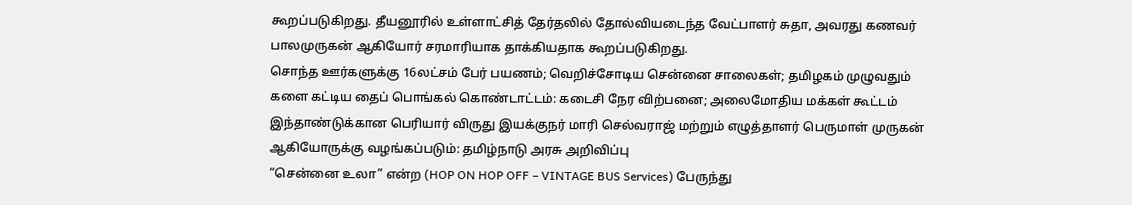கூறப்படுகிறது. தீயனூரில் உள்ளாட்சித் தேர்தலில் தோல்வியடைந்த வேட்பாளர் சுதா, அவரது கணவர் பாலமுருகன் ஆகியோர் சரமாரியாக தாக்கியதாக கூறப்படுகிறது.
சொந்த ஊர்களுக்கு 16லட்சம் பேர் பயணம்; வெறிச்சோடிய சென்னை சாலைகள்; தமிழகம் முழுவதும் களை கட்டிய தைப் பொங்கல் கொண்டாட்டம்: கடைசி நேர விற்பனை; அலைமோதிய மக்கள் கூட்டம்
இந்தாண்டுக்கான பெரியார் விருது இயக்குநர் மாரி செல்வராஜ் மற்றும் எழுத்தாளர் பெருமாள் முருகன் ஆகியோருக்கு வழங்கப்படும்: தமிழ்நாடு அரசு அறிவிப்பு
“சென்னை உலா” என்ற (HOP ON HOP OFF – VINTAGE BUS Services) பேருந்து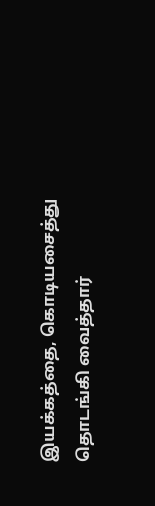இயக்கத்தை, கொடியசைத்து தொடங்கி வைத்தார்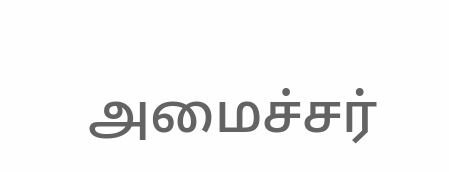அமைச்சர்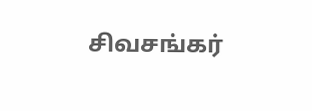சிவசங்கர்